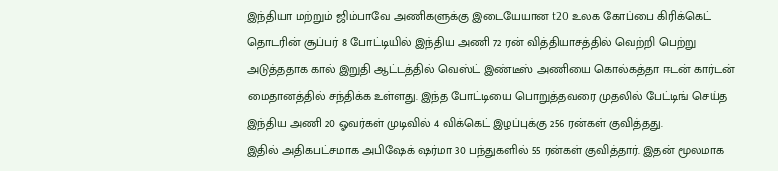இந்தியா மற்றும் ஜிம்பாவே அணிகளுக்கு இடையேயான t20 உலக கோப்பை கிரிக்கெட் தொடரின் சூப்பர் 8 போட்டியில் இந்திய அணி 72 ரன் வித்தியாசத்தில் வெற்றி பெற்று அடுத்ததாக கால் இறுதி ஆட்டத்தில் வெஸ்ட் இண்டீஸ் அணியை கொல்கத்தா ஈடன் கார்டன் மைதானத்தில் சந்திக்க உள்ளது. இந்த போட்டியை பொறுத்தவரை முதலில் பேட்டிங் செய்த இந்திய அணி 20 ஓவர்கள் முடிவில் 4 விக்கெட் இழப்புக்கு 256 ரன்கள் குவித்தது.
இதில் அதிகபட்சமாக அபிஷேக் ஷர்மா 30 பந்துகளில் 55 ரன்கள் குவித்தார். இதன் மூலமாக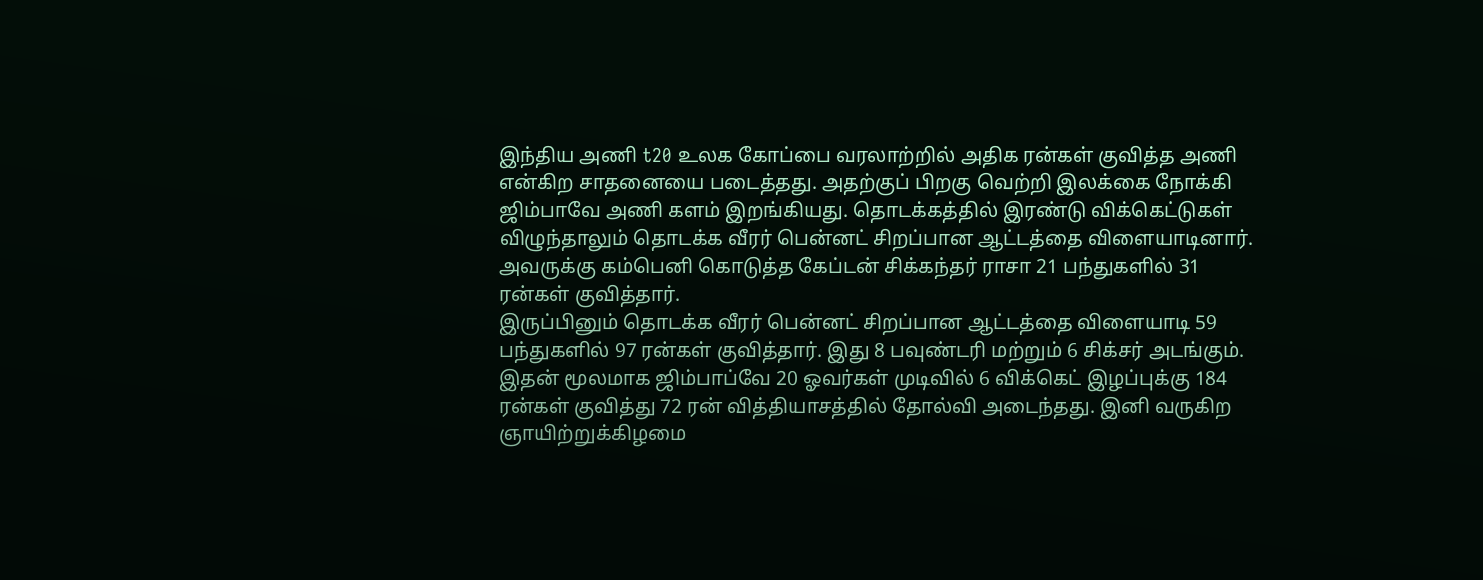இந்திய அணி t20 உலக கோப்பை வரலாற்றில் அதிக ரன்கள் குவித்த அணி என்கிற சாதனையை படைத்தது. அதற்குப் பிறகு வெற்றி இலக்கை நோக்கி ஜிம்பாவே அணி களம் இறங்கியது. தொடக்கத்தில் இரண்டு விக்கெட்டுகள் விழுந்தாலும் தொடக்க வீரர் பென்னட் சிறப்பான ஆட்டத்தை விளையாடினார். அவருக்கு கம்பெனி கொடுத்த கேப்டன் சிக்கந்தர் ராசா 21 பந்துகளில் 31 ரன்கள் குவித்தார்.
இருப்பினும் தொடக்க வீரர் பென்னட் சிறப்பான ஆட்டத்தை விளையாடி 59 பந்துகளில் 97 ரன்கள் குவித்தார். இது 8 பவுண்டரி மற்றும் 6 சிக்சர் அடங்கும். இதன் மூலமாக ஜிம்பாப்வே 20 ஓவர்கள் முடிவில் 6 விக்கெட் இழப்புக்கு 184 ரன்கள் குவித்து 72 ரன் வித்தியாசத்தில் தோல்வி அடைந்தது. இனி வருகிற ஞாயிற்றுக்கிழமை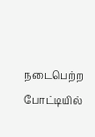நடைபெற்ற போட்டியில்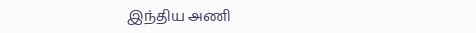இந்திய அணி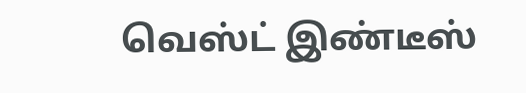வெஸ்ட் இண்டீஸ்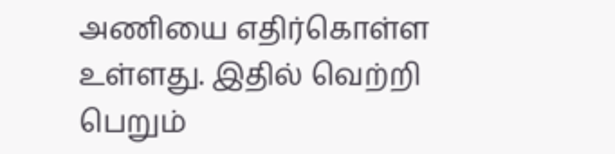அணியை எதிர்கொள்ள உள்ளது. இதில் வெற்றி பெறும்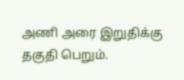அணி அரை இறுதிக்கு தகுதி பெறும்.